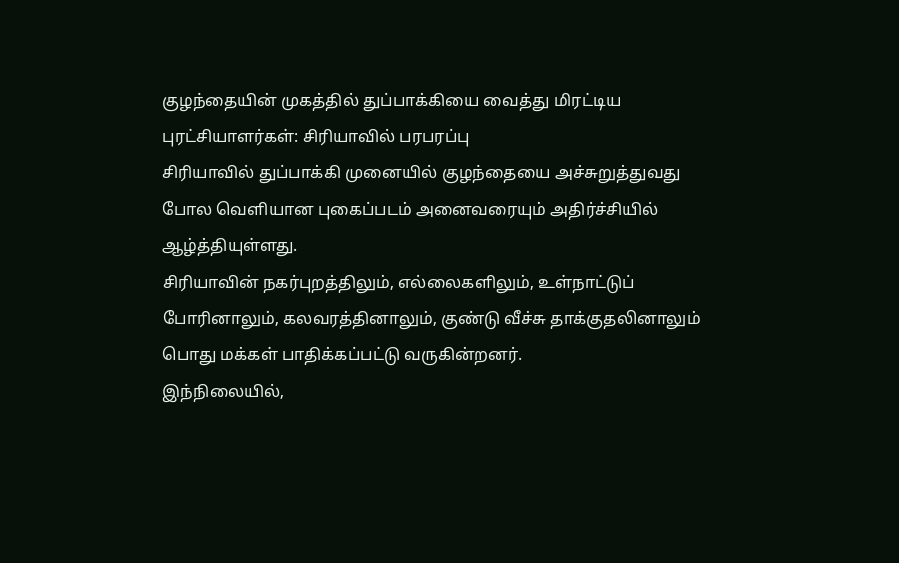குழந்தையின் முகத்தில் துப்பாக்கியை வைத்து மிரட்டிய புரட்சியாளர்கள்: சிரியாவில் பரபரப்பு
சிரியாவில் துப்பாக்கி முனையில் குழந்தையை அச்சுறுத்துவது போல வெளியான புகைப்படம் அனைவரையும் அதிர்ச்சியில் ஆழ்த்தியுள்ளது.
சிரியாவின் நகர்புறத்திலும், எல்லைகளிலும், உள்நாட்டுப் போரினாலும், கலவரத்தினாலும், குண்டு வீச்சு தாக்குதலினாலும் பொது மக்கள் பாதிக்கப்பட்டு வருகின்றனர்.
இந்நிலையில்,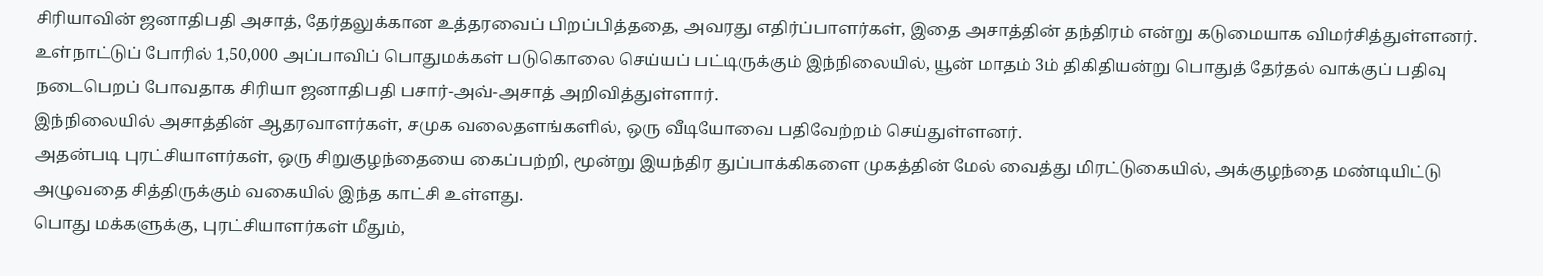சிரியாவின் ஜனாதிபதி அசாத், தேர்தலுக்கான உத்தரவைப் பிறப்பித்ததை, அவரது எதிர்ப்பாளர்கள், இதை அசாத்தின் தந்திரம் என்று கடுமையாக விமர்சித்துள்ளனர்.
உள்நாட்டுப் போரில் 1,50,000 அப்பாவிப் பொதுமக்கள் படுகொலை செய்யப் பட்டிருக்கும் இந்நிலையில், யூன் மாதம் 3ம் திகிதியன்று பொதுத் தேர்தல் வாக்குப் பதிவு நடைபெறப் போவதாக சிரியா ஜனாதிபதி பசார்-அவ்-அசாத் அறிவித்துள்ளார்.
இந்நிலையில் அசாத்தின் ஆதரவாளர்கள், சமுக வலைதளங்களில், ஒரு வீடியோவை பதிவேற்றம் செய்துள்ளனர்.
அதன்படி புரட்சியாளர்கள், ஒரு சிறுகுழந்தையை கைப்பற்றி, மூன்று இயந்திர துப்பாக்கிகளை முகத்தின் மேல் வைத்து மிரட்டுகையில், அக்குழந்தை மண்டியிட்டு அழுவதை சித்திருக்கும் வகையில் இந்த காட்சி உள்ளது.
பொது மக்களுக்கு, புரட்சியாளர்கள் மீதும்,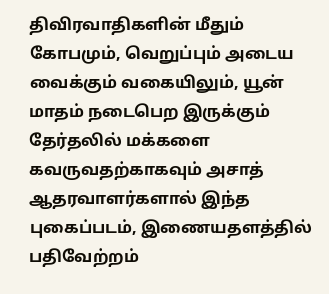திவிரவாதிகளின் மீதும் கோபமும், வெறுப்பும் அடைய வைக்கும் வகையிலும், யூன் மாதம் நடைபெற இருக்கும் தேர்தலில் மக்களை கவருவதற்காகவும் அசாத் ஆதரவாளர்களால் இந்த புகைப்படம், இணையதளத்தில் பதிவேற்றம்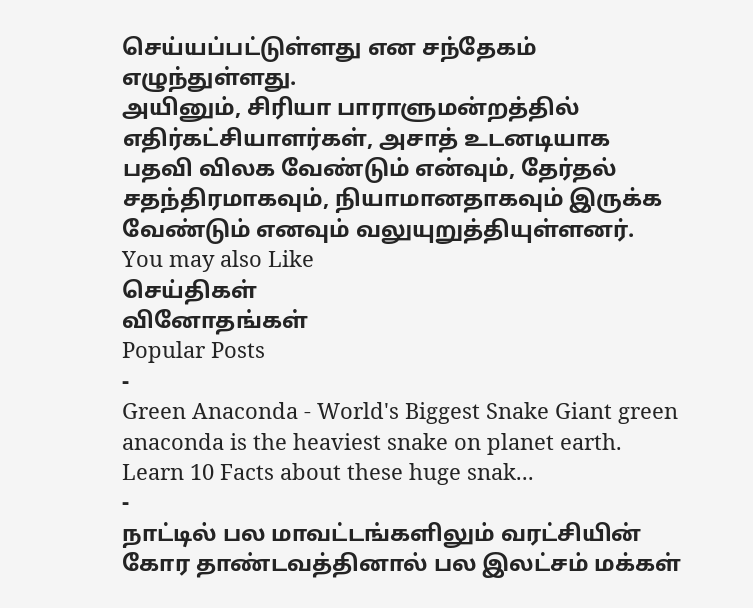செய்யப்பட்டுள்ளது என சந்தேகம் எழுந்துள்ளது.
அயினும், சிரியா பாராளுமன்றத்தில் எதிர்கட்சியாளர்கள், அசாத் உடனடியாக பதவி விலக வேண்டும் என்வும், தேர்தல் சதந்திரமாகவும், நியாமானதாகவும் இருக்க வேண்டும் எனவும் வலுயுறுத்தியுள்ளனர்.
You may also Like
செய்திகள்
வினோதங்கள்
Popular Posts
-
Green Anaconda - World's Biggest Snake Giant green anaconda is the heaviest snake on planet earth. Learn 10 Facts about these huge snak...
-
நாட்டில் பல மாவட்டங்களிலும் வரட்சியின் கோர தாண்டவத்தினால் பல இலட்சம் மக்கள்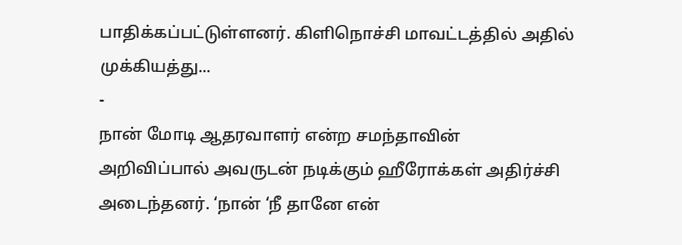பாதிக்கப்பட்டுள்ளனர். கிளிநொச்சி மாவட்டத்தில் அதில் முக்கியத்து...
-
நான் மோடி ஆதரவாளர் என்ற சமந்தாவின் அறிவிப்பால் அவருடன் நடிக்கும் ஹீரோக்கள் அதிர்ச்சி அடைந்தனர். ‘நான் ‘நீ தானே என்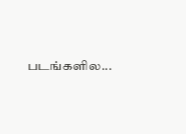படங்களில...